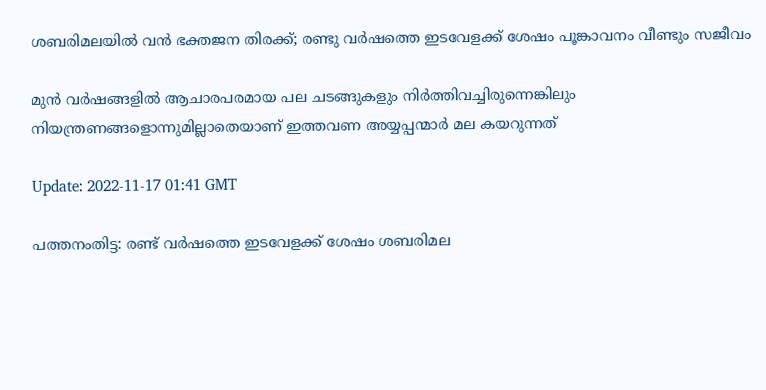ശബരിമലയിൽ വൻ ഭക്തജന തിരക്ക്; രണ്ടു വര്‍ഷത്തെ ഇടവേളക്ക് ശേഷം പൂങ്കാവനം വീണ്ടും സജീവം

മുന്‍ വർഷങ്ങളില്‍ ആചാരപരമായ പല ചടങ്ങുകളും നിർത്തിവച്ചിരുന്നെങ്കിലും നിയന്ത്രണങ്ങളൊന്നുമില്ലാതെയാണ് ഇത്തവണ അയ്യപ്പന്മാർ മല കയറുന്നത്

Update: 2022-11-17 01:41 GMT

പത്തനംതിട്ട: രണ്ട് വർഷത്തെ ഇടവേളക്ക് ശേഷം ശബരിമല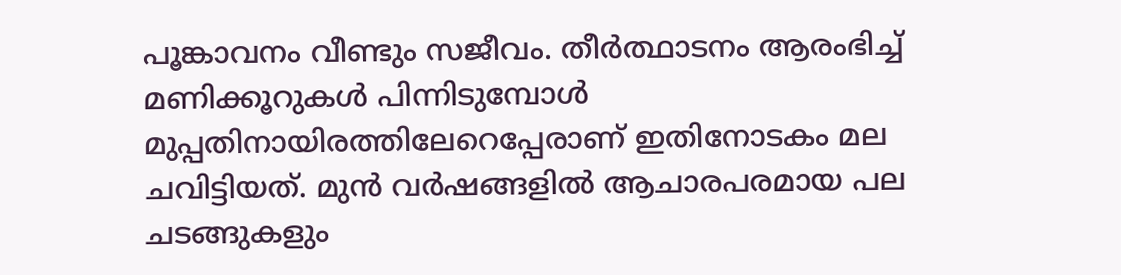പൂങ്കാവനം വീണ്ടും സജീവം. തീർത്ഥാടനം ആരംഭിച്ച് മണിക്കൂറുകള്‍ പിന്നിടുമ്പോള്‍ മുപ്പതിനായിരത്തിലേറെപ്പേരാണ് ഇതിനോടകം മല ചവിട്ടിയത്. മുന്‍ വർഷങ്ങളില്‍ ആചാരപരമായ പല ചടങ്ങുകളും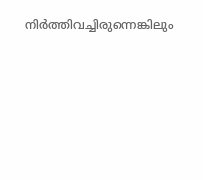നിർത്തിവച്ചിരുന്നെങ്കിലും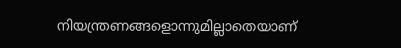നിയന്ത്രണങ്ങളൊന്നുമില്ലാതെയാണ്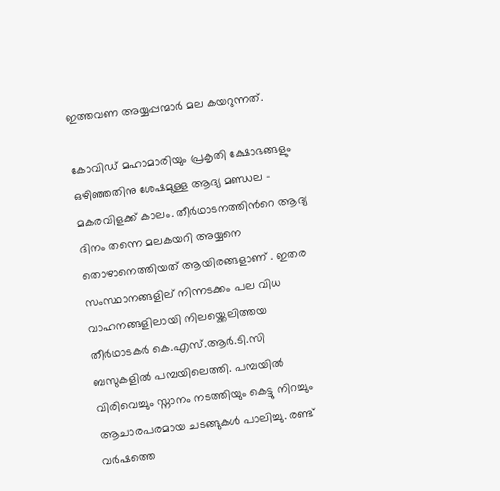ഇത്തവണ അയ്യപ്പന്മാർ മല കയറുന്നത്.

കോവിഡ് മഹാമാരിയും പ്രകൃതി ക്ഷോഭങ്ങളും ഒഴിഞ്ഞതിനു ശേഷമുള്ള ആദ്യ മണ്ഡല - മകരവിളക്ക് കാലം. തീർഥാടനത്തിന്‍റെ ആദ്യ ദിനം തന്നെ മലകയറി അയ്യനെ തൊഴാനെത്തിയത് ആയിരങ്ങളാണ് . ഇതര സംസ്ഥാനങ്ങളില് നിന്നടക്കം പല വിധ വാഹനങ്ങളിലായി നിലയ്ക്കെലിത്തയ തീർഥാടകർ കെ.എസ്.ആർ.ടി.സി ബസുകളില്‍ പമ്പയിലെത്തി. പമ്പയില്‍ വിരിവെച്ചും സ്നാനം നടത്തിയും കെട്ടു നിറച്ചും ആചാരപരമായ ചടങ്ങുകള്‍ പാലിച്ചു. രണ്ട് വർഷത്തെ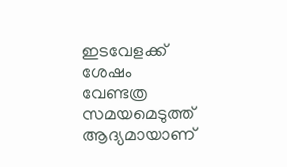ഇടവേളക്ക് ശേഷം വേണ്ടത്ര സമയമെടുത്ത് ആദ്യമായാണ്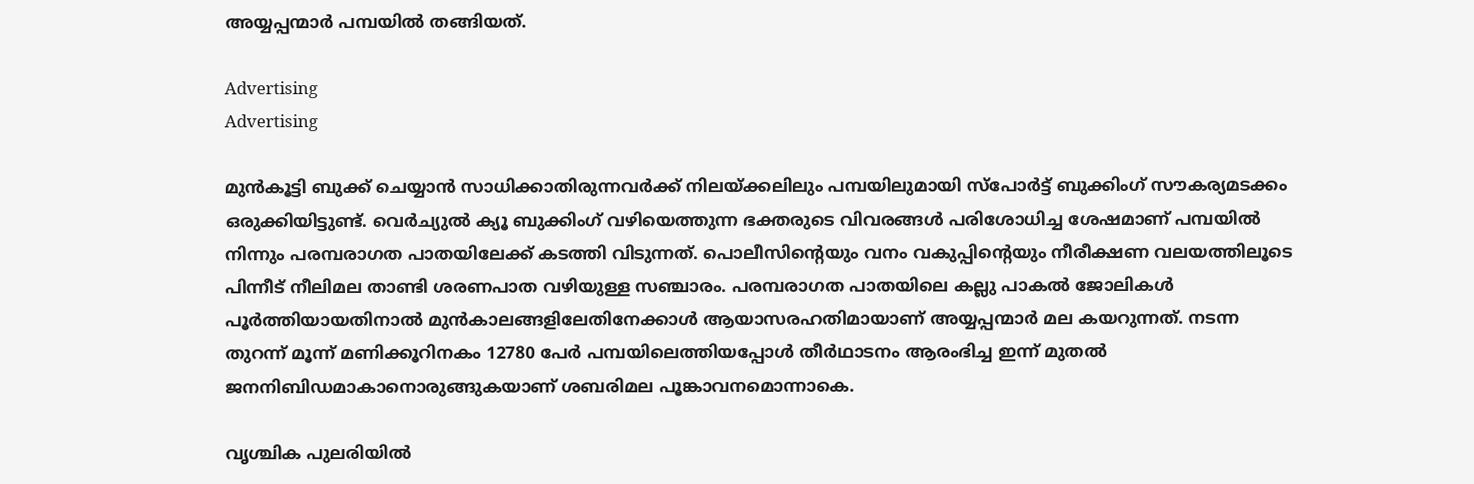അയ്യപ്പന്മാർ പമ്പയില്‍ തങ്ങിയത്.

Advertising
Advertising

മുന്‍കൂട്ടി ബുക്ക് ചെയ്യാന്‍ സാധിക്കാതിരുന്നവർക്ക് നിലയ്ക്കലിലും പമ്പയിലുമായി സ്പോർട്ട് ബുക്കിംഗ് സൗകര്യമടക്കം ഒരുക്കിയിട്ടുണ്ട്. വെർച്യുല്‍ ക്യൂ ബുക്കിംഗ് വഴിയെത്തുന്ന ഭക്തരുടെ വിവരങ്ങള്‍ പരിശോധിച്ച ശേഷമാണ് പമ്പയില്‍ നിന്നും പരമ്പരാഗത പാതയിലേക്ക് കടത്തി വിടുന്നത്. പൊലീസിന്‍റെയും വനം വകുപ്പിന്‍റെയും നീരീക്ഷണ വലയത്തിലൂടെ പിന്നീട് നീലിമല താണ്ടി ശരണപാത വഴിയുള്ള സഞ്ചാരം. പരമ്പരാഗത പാതയിലെ കല്ലു പാകല്‍ ജോലികള്‍ പൂർത്തിയായതിനാല്‍ മുന്‍കാലങ്ങളിലേതിനേക്കാള്‍ ആയാസരഹതിമായാണ് അയ്യപ്പന്മാർ മല കയറുന്നത്. നടന്ന തുറന്ന് മൂന്ന് മണിക്കൂറിനകം 12780 പേർ പമ്പയിലെത്തിയപ്പോള്‍ തീർഥാടനം ആരംഭിച്ച ഇന്ന് മുതല്‍ ജനനിബിഡമാകാനൊരുങ്ങുകയാണ് ശബരിമല പൂങ്കാവനമൊന്നാകെ.

വൃശ്ചിക പുലരിയിൽ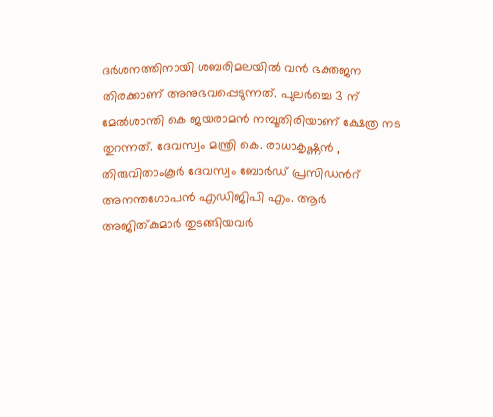ദർശനത്തിനായി ശബരിമലയിൽ വൻ ഭക്തജന തിരക്കാണ് അനുഭവപ്പെടുന്നത്. പുലർച്ചെ 3 ന് മേൽശാന്തി കെ ജയരാമൻ നമ്പൂതിരിയാണ് ക്ഷേത്ര നട തുറന്നത്. ദേവസ്വം മന്ത്രി കെ. രാധാകൃഷ്ണൻ , തിരുവിതാംകൂർ ദേവസ്വം ബോർഡ് പ്രസിഡന്‍റ് അനന്തഗോപൻ എഡിജിപി എം. ആർ അജിത്കുമാർ തുടങ്ങിയവർ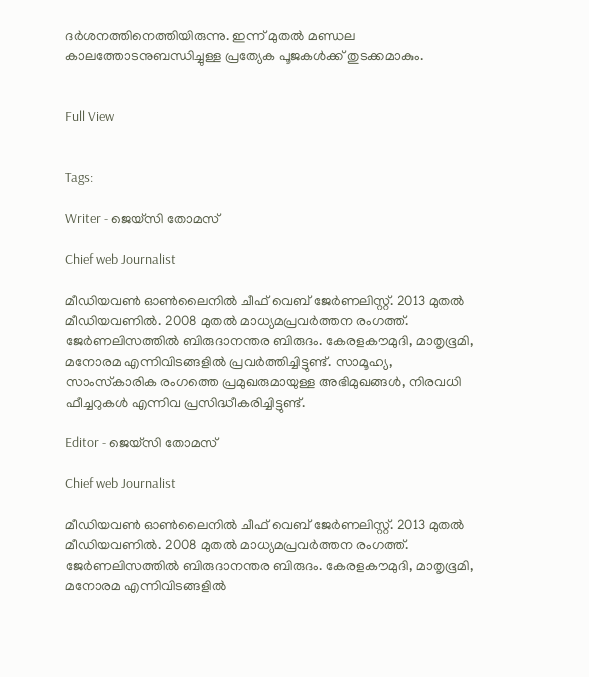ദർശനത്തിനെത്തിയിരുന്നു. ഇന്ന് മുതൽ മണ്ഡല കാലത്തോടനുബന്ധിച്ചുള്ള പ്രത്യേക പൂജകൾക്ക് തുടക്കമാകും.


Full View


Tags:

Writer - ജെയ്സി തോമസ്

Chief web Journalist

മീഡിയവൺ ഓൺലൈനിൽ ചീഫ് വെബ് ജേർണലിസ്റ്റ്. 2013 മുതൽ മീഡിയവണിൽ. 2008 മുതൽ മാധ്യമപ്രവർത്തന രംഗത്ത്. ജേർണലിസത്തിൽ ബിരുദാനന്തര ബിരുദം. കേരളകൗമുദി, മാതൃഭൂമി, മനോരമ എന്നിവിടങ്ങളിൽ പ്രവർത്തിച്ചിട്ടുണ്ട്. സാമൂഹ്യ, സാംസ്‌കാരിക രംഗത്തെ പ്രമുഖരുമായുള്ള അഭിമുഖങ്ങൾ, നിരവധി ഫീച്ചറുകൾ എന്നിവ പ്രസിദ്ധീകരിച്ചിട്ടുണ്ട്.

Editor - ജെയ്സി തോമസ്

Chief web Journalist

മീഡിയവൺ ഓൺലൈനിൽ ചീഫ് വെബ് ജേർണലിസ്റ്റ്. 2013 മുതൽ മീഡിയവണിൽ. 2008 മുതൽ മാധ്യമപ്രവർത്തന രംഗത്ത്. ജേർണലിസത്തിൽ ബിരുദാനന്തര ബിരുദം. കേരളകൗമുദി, മാതൃഭൂമി, മനോരമ എന്നിവിടങ്ങളിൽ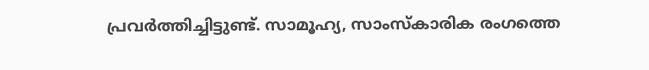പ്രവർത്തിച്ചിട്ടുണ്ട്. സാമൂഹ്യ, സാംസ്‌കാരിക രംഗത്തെ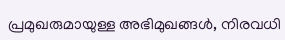പ്രമുഖരുമായുള്ള അഭിമുഖങ്ങൾ, നിരവധി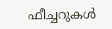ഫീച്ചറുകൾ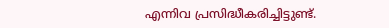എന്നിവ പ്രസിദ്ധീകരിച്ചിട്ടുണ്ട്.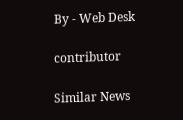By - Web Desk

contributor

Similar News